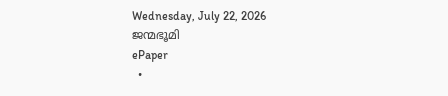Wednesday, July 22, 2026
ജന്മഭൂമി
ePaper
  •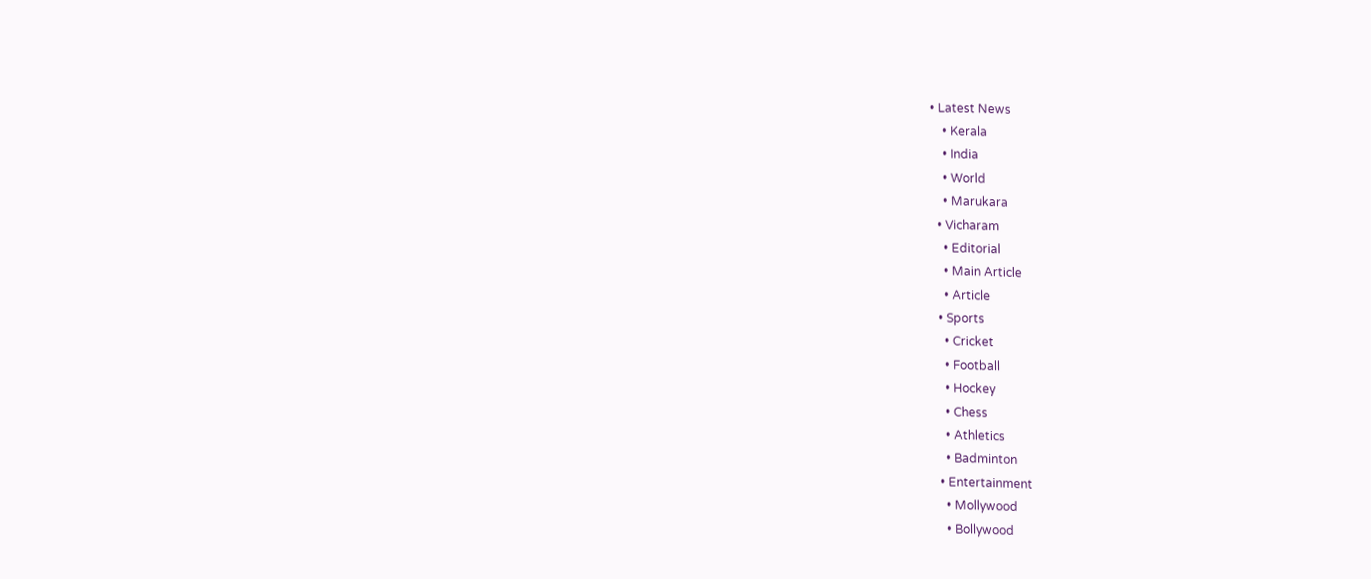• Latest News
    • Kerala
    • India
    • World
    • Marukara
  • Vicharam
    • Editorial
    • Main Article
    • Article
  • Sports
    • Cricket
    • Football
    • Hockey
    • Chess
    • Athletics
    • Badminton
  • Entertainment
    • Mollywood
    • Bollywood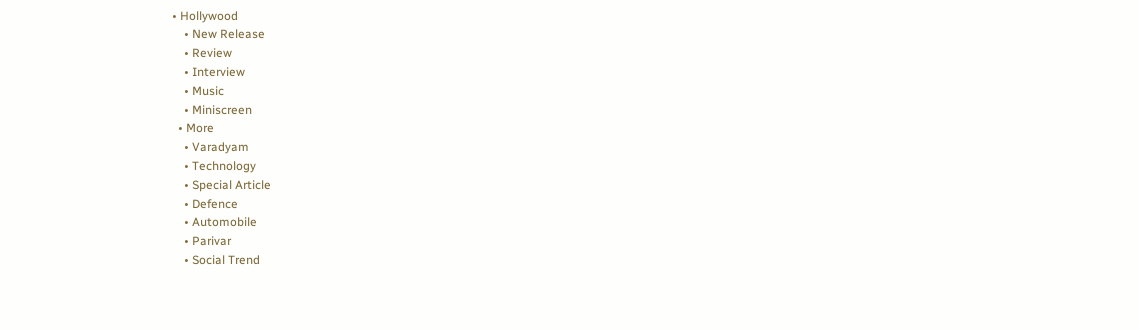• Hollywood
    • New Release
    • Review
    • Interview
    • Music
    • Miniscreen
  • More
    • Varadyam
    • Technology
    • Special Article
    • Defence
    • Automobile
    • Parivar
    • Social Trend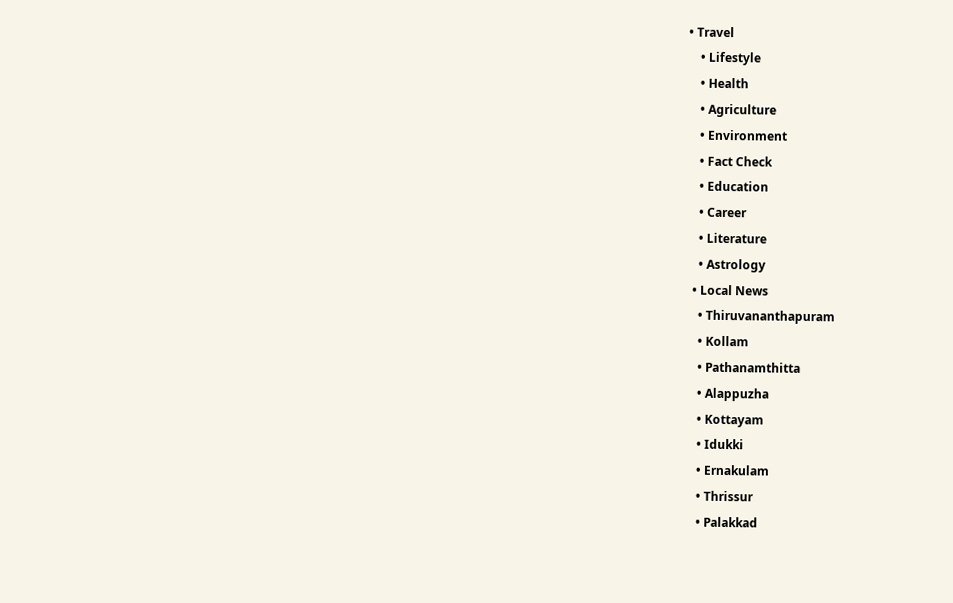• Travel
    • Lifestyle
    • Health
    • Agriculture
    • Environment
    • Fact Check
    • Education
    • Career
    • Literature
    • Astrology
  • Local News
    • Thiruvananthapuram
    • Kollam
    • Pathanamthitta
    • Alappuzha
    • Kottayam
    • Idukki
    • Ernakulam
    • Thrissur
    • Palakkad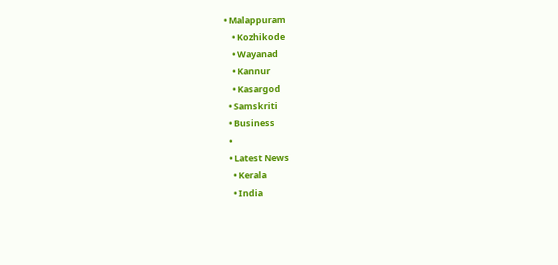• Malappuram
    • Kozhikode
    • Wayanad
    • Kannur
    • Kasargod
  • Samskriti
  • Business
  •
  • Latest News
    • Kerala
    • India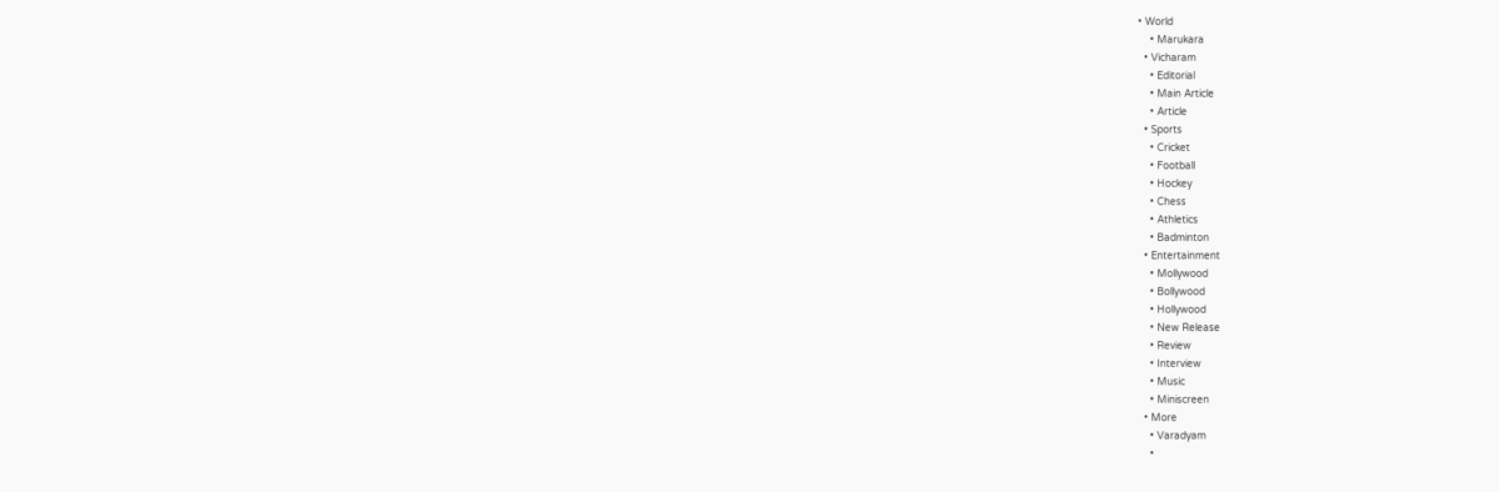• World
    • Marukara
  • Vicharam
    • Editorial
    • Main Article
    • Article
  • Sports
    • Cricket
    • Football
    • Hockey
    • Chess
    • Athletics
    • Badminton
  • Entertainment
    • Mollywood
    • Bollywood
    • Hollywood
    • New Release
    • Review
    • Interview
    • Music
    • Miniscreen
  • More
    • Varadyam
    •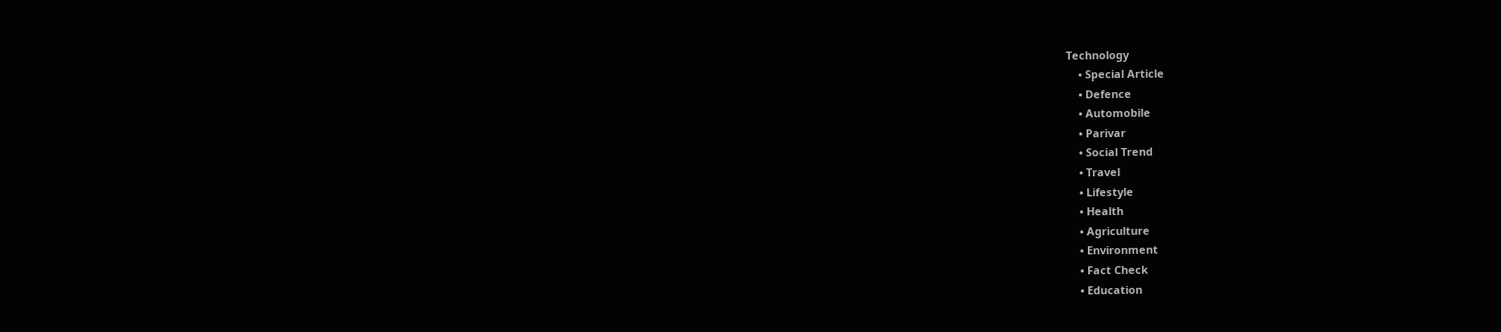Technology
    • Special Article
    • Defence
    • Automobile
    • Parivar
    • Social Trend
    • Travel
    • Lifestyle
    • Health
    • Agriculture
    • Environment
    • Fact Check
    • Education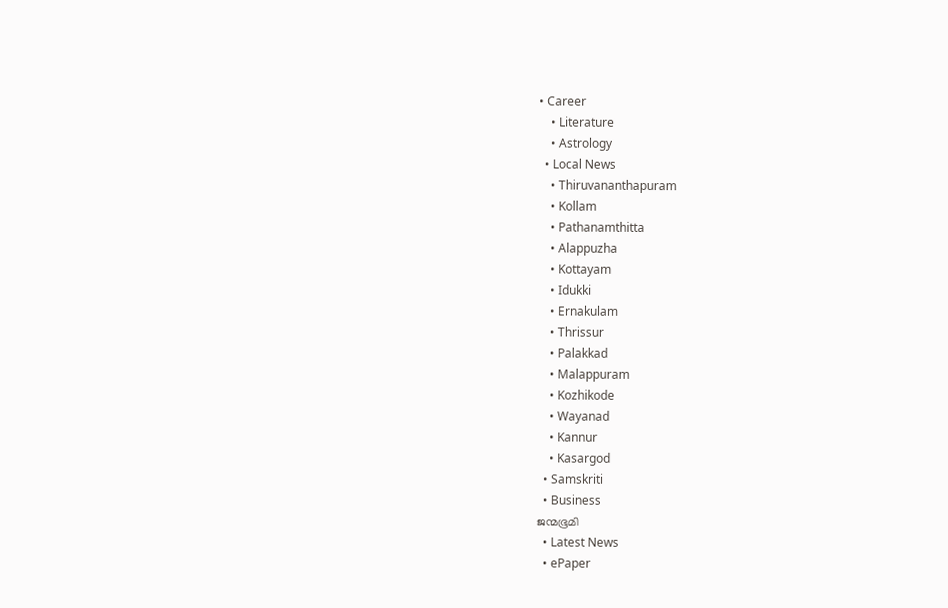• Career
    • Literature
    • Astrology
  • Local News
    • Thiruvananthapuram
    • Kollam
    • Pathanamthitta
    • Alappuzha
    • Kottayam
    • Idukki
    • Ernakulam
    • Thrissur
    • Palakkad
    • Malappuram
    • Kozhikode
    • Wayanad
    • Kannur
    • Kasargod
  • Samskriti
  • Business
ജന്മഭൂമി
  • Latest News
  • ePaper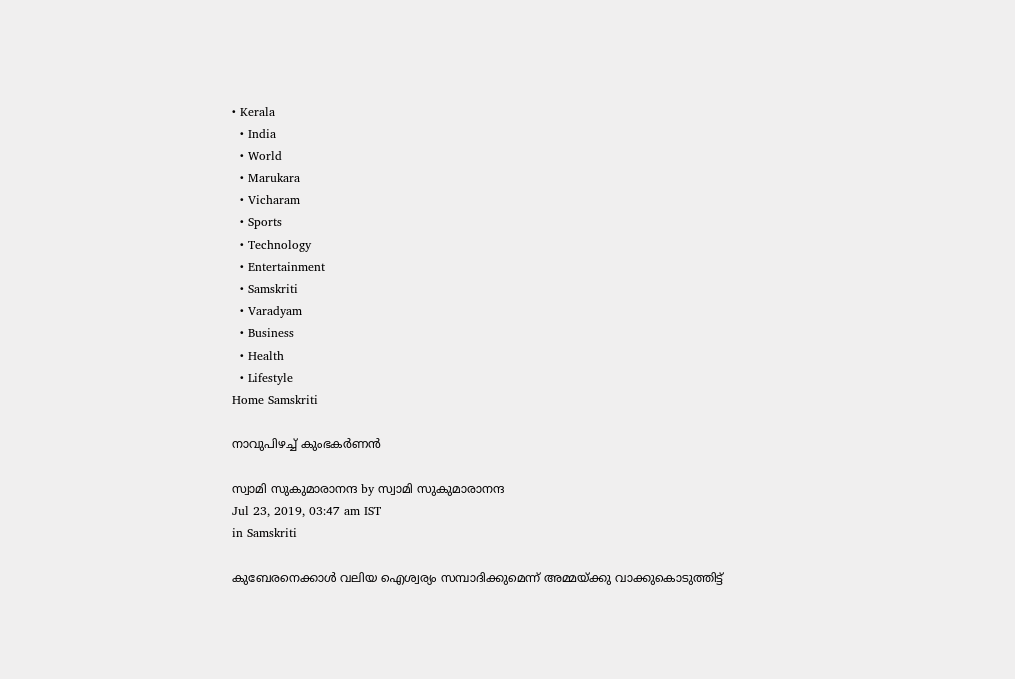• Kerala
  • India
  • World
  • Marukara
  • Vicharam
  • Sports
  • Technology
  • Entertainment
  • Samskriti
  • Varadyam
  • Business
  • Health
  • Lifestyle
Home Samskriti

നാവുപിഴച്ച് കുംഭകര്‍ണന്‍

സ്വാമി സുകുമാരാനന്ദ by സ്വാമി സുകുമാരാനന്ദ
Jul 23, 2019, 03:47 am IST
in Samskriti

കുബേരനെക്കാള്‍ വലിയ ഐശ്വര്യം സമ്പാദിക്കുമെന്ന് അമ്മയ്‌ക്കു വാക്കുകൊടുത്തിട്ട്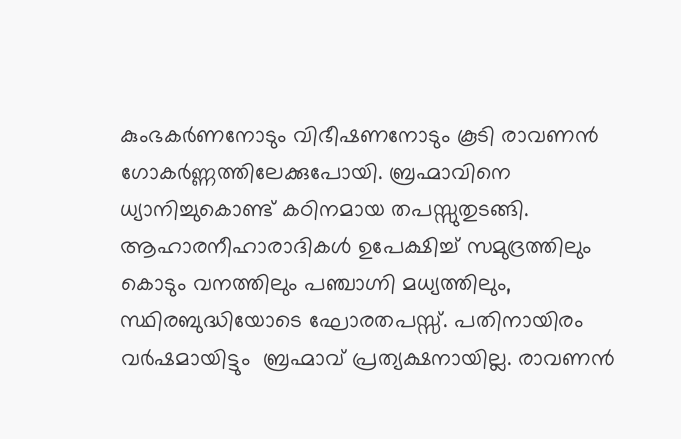കുംഭകര്‍ണനോടും വിഭീഷണനോടും കൂടി രാവണന്‍ ഗോകര്‍ണ്ണത്തിലേക്കുപോയി. ബ്രഹ്മാവിനെ ധ്യാനിച്ചുകൊണ്ട് കഠിനമായ തപസ്സുതുടങ്ങി. ആഹാരനീഹാരാദികള്‍ ഉപേക്ഷിച്ച് സമുദ്രത്തിലും കൊടും വനത്തിലും പഞ്ചാഗ്നി മധ്യത്തിലും, സ്ഥിരബുദ്ധിയോടെ ഘോരതപസ്സ്. പതിനായിരം വര്‍ഷമായിട്ടും  ബ്രഹ്മാവ് പ്രത്യക്ഷനായില്ല. രാവണന്‍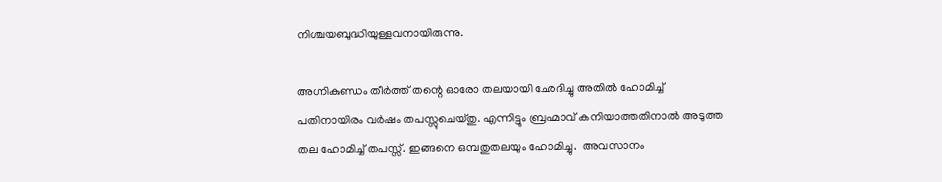നിശ്ചയബുദ്ധിയുള്ളവനായിരുന്നു.

അഗ്നികുണ്ഡം തീര്‍ത്ത് തന്റെ ഓരോ തലയായി ഛേദിച്ചു അതില്‍ ഹോമിച്ച് പതിനായിരം വര്‍ഷം തപസ്സുചെയ്തു. എന്നിട്ടും ബ്രഹ്മാവ് കനിയാത്തതിനാല്‍ അടുത്ത തല ഹോമിച്ച് തപസ്സ്. ഇങ്ങനെ ഒമ്പതുതലയും ഹോമിച്ചു.  അവസാനം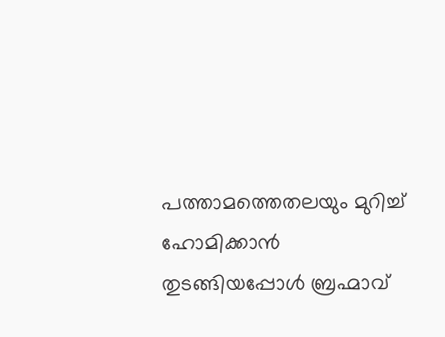പത്താമത്തെതലയും മുറിച്ച് ഹോമിക്കാന്‍ തുടങ്ങിയപ്പോള്‍ ബ്രഹ്മാവ്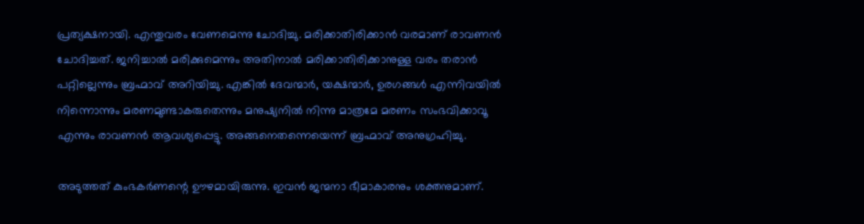പ്രത്യക്ഷനായി. എന്തുവരം വേണമെന്നു ചോദിച്ചു. മരിക്കാതിരിക്കാന്‍ വരമാണ് രാവണന്‍ ചോദിച്ചത്. ജനിച്ചാല്‍ മരിക്കുമെന്നും അതിനാല്‍ മരിക്കാതിരിക്കാനുള്ള വരം തരാന്‍ പറ്റില്ലെന്നും ബ്രഹ്മാവ് അറിയിച്ചു. എങ്കില്‍ ദേവന്മാര്‍, യക്ഷന്മാര്‍, ഉരഗങ്ങള്‍ എന്നിവയില്‍ നിന്നൊന്നും മരണമുണ്ടാകരുതെന്നും മനുഷ്യനില്‍ നിന്നു മാത്രമേ മരണം സംഭവിക്കാവൂ എന്നും രാവണന്‍ ആവശ്യപ്പെട്ടു. അങ്ങനെതന്നെയെന്ന് ബ്രഹ്മാവ് അനുഗ്രഹിച്ചു.

അടുത്തത് കുംഭകര്‍ണന്റെ ഊഴമായിരുന്നു. ഇവന്‍ ജന്മനാ ഭീമാകാരനും ശക്തനുമാണ്.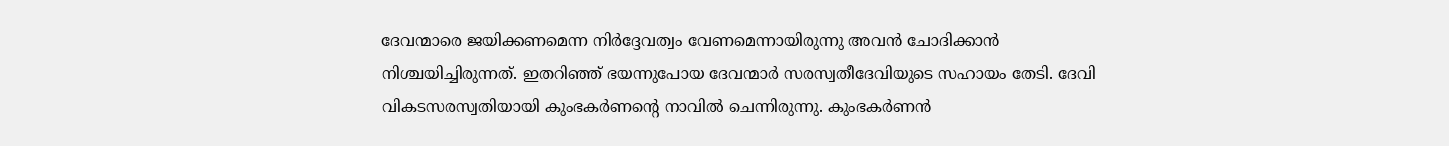ദേവന്മാരെ ജയിക്കണമെന്ന നിര്‍ദ്ദേവത്വം വേണമെന്നായിരുന്നു അവന്‍ ചോദിക്കാന്‍ നിശ്ചയിച്ചിരുന്നത്. ഇതറിഞ്ഞ് ഭയന്നുപോയ ദേവന്മാര്‍ സരസ്വതീദേവിയുടെ സഹായം തേടി. ദേവി വികടസരസ്വതിയായി കുംഭകര്‍ണന്റെ നാവില്‍ ചെന്നിരുന്നു. കുംഭകര്‍ണന്‍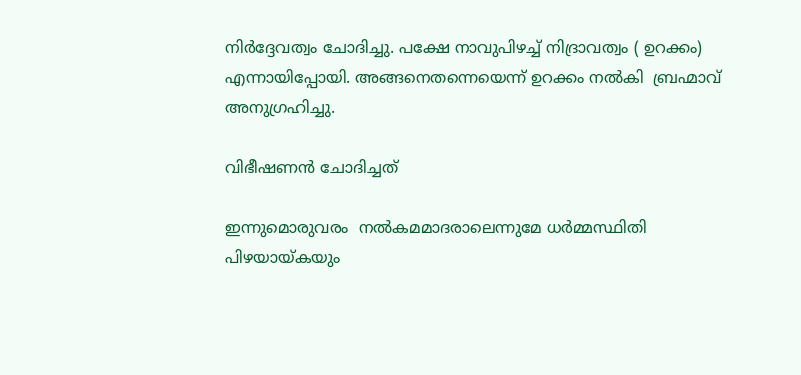നിര്‍ദ്ദേവത്വം ചോദിച്ചു. പക്ഷേ നാവുപിഴച്ച് നിദ്രാവത്വം ( ഉറക്കം) എന്നായിപ്പോയി. അങ്ങനെതന്നെയെന്ന് ഉറക്കം നല്‍കി  ബ്രഹ്മാവ് അനുഗ്രഹിച്ചു.

വിഭീഷണന്‍ ചോദിച്ചത്

ഇന്നുമൊരുവരം  നല്‍കമമാദരാലെന്നുമേ ധര്‍മ്മസ്ഥിതി പിഴയായ്‌കയും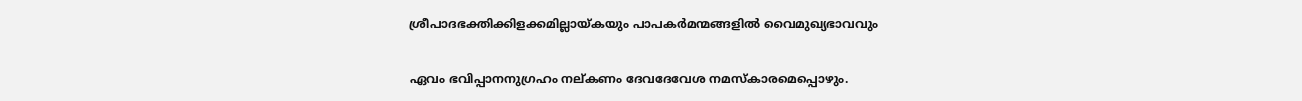ശ്രീപാദഭക്തിക്കിളക്കമില്ലായ്‌കയും പാപകര്‍മന്മങ്ങളില്‍ വൈമുഖ്യഭാവവും

ഏവം ഭവിപ്പാനനുഗ്രഹം നല്കണം ദേവദേവേശ നമസ്‌കാരമെപ്പൊഴും.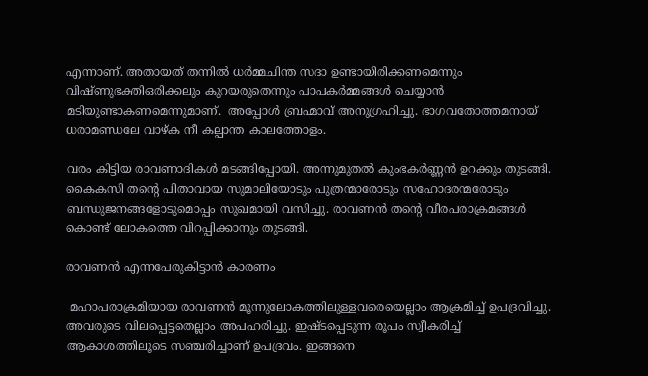എന്നാണ്. അതായത് തന്നില്‍ ധര്‍മ്മചിന്ത സദാ ഉണ്ടായിരിക്കണമെന്നും വിഷ്ണുഭക്തിഒരിക്കലും കുറയരുതെന്നും പാപകര്‍മ്മങ്ങള്‍ ചെയ്യാന്‍ മടിയുണ്ടാകണമെന്നുമാണ്.  അപ്പോള്‍ ബ്രഹ്മാവ് അനുഗ്രഹിച്ചു. ഭാഗവതോത്തമനായ് ധരാമണ്ഡലേ വാഴ്ക നീ കല്പാന്ത കാലത്തോളം.

വരം കിട്ടിയ രാവണാദികള്‍ മടങ്ങിപ്പോയി. അന്നുമുതല്‍ കുംഭകര്‍ണ്ണന്‍ ഉറക്കും തുടങ്ങി. കൈകസി തന്റെ പിതാവായ സുമാലിയോടും പുത്രന്മാരോടും സഹോദരന്മരോടും ബന്ധുജനങ്ങളോടുമൊപ്പം സുഖമായി വസിച്ചു. രാവണന്‍ തന്റെ വീരപരാക്രമങ്ങള്‍ കൊണ്ട് ലോകത്തെ വിറപ്പിക്കാനും തുടങ്ങി.

രാവണന്‍ എന്നപേരുകിട്ടാന്‍ കാരണം

 മഹാപരാക്രമിയായ രാവണന്‍ മൂന്നുലോകത്തിലുള്ളവരെയെല്ലാം ആക്രമിച്ച് ഉപദ്രവിച്ചു. അവരുടെ വിലപ്പെട്ടതെല്ലാം അപഹരിച്ചു. ഇഷ്ടപ്പെടുന്ന രൂപം സ്വീകരിച്ച് ആകാശത്തിലൂടെ സഞ്ചരിച്ചാണ് ഉപദ്രവം. ഇങ്ങനെ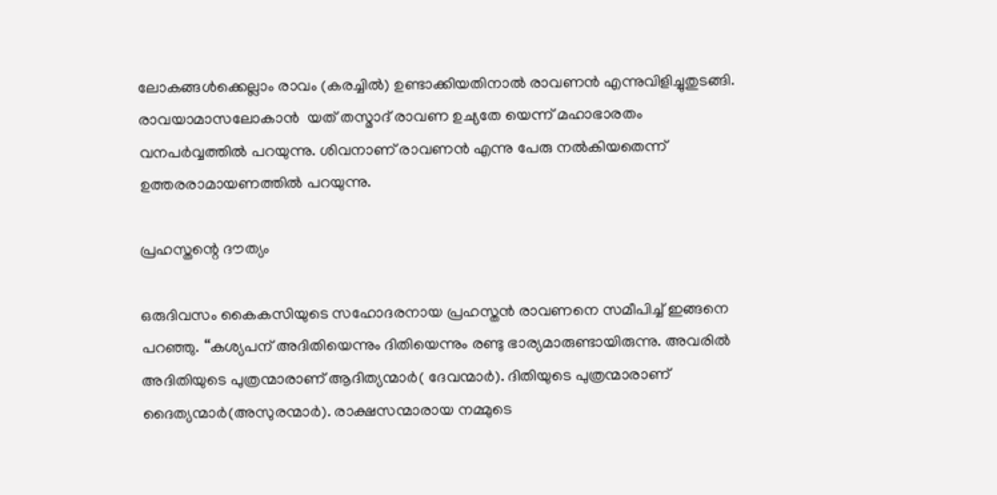ലോകങ്ങള്‍ക്കെല്ലാം രാവം (കരച്ചില്‍) ഉണ്ടാക്കിയതിനാല്‍ രാവണന്‍ എന്നുവിളിച്ചുതുടങ്ങി.  രാവയാമാസലോകാന്‍  യത് തസ്മാദ് രാവണ ഉച്യതേ യെന്ന് മഹാഭാരതം വനപര്‍വ്വത്തില്‍ പറയുന്നു. ശിവനാണ് രാവണന്‍ എന്നു പേരു നല്‍കിയതെന്ന് ഉത്തരരാമായണത്തില്‍ പറയുന്നു.

പ്രഹസ്തന്റെ ദൗത്യം

ഒരുദിവസം കൈകസിയുടെ സഹോദരനായ പ്രഹസ്തന്‍ രാവണനെ സമീപിച്ച് ഇങ്ങനെ പറഞ്ഞു. ‘‘കശ്യപന് അദിതിയെന്നും ദിതിയെന്നും രണ്ടു ഭാര്യമാരുണ്ടായിരുന്നു. അവരില്‍ അദിതിയുടെ പുത്രന്മാരാണ് ആദിത്യന്മാര്‍( ദേവന്മാര്‍). ദിതിയുടെ പുത്രന്മാരാണ് ദൈത്യന്മാര്‍(അസുരന്മാര്‍). രാക്ഷസന്മാരായ നമ്മുടെ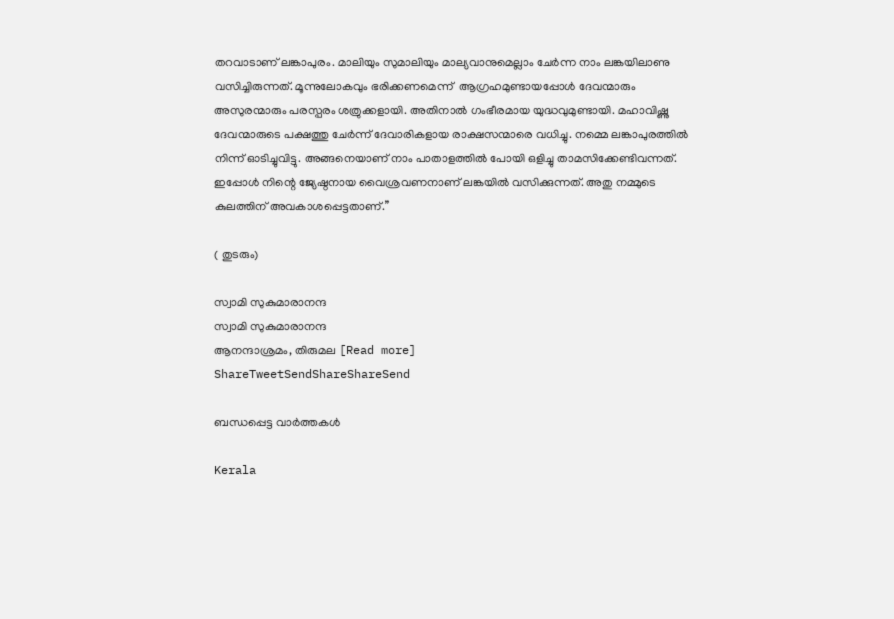തറവാടാണ് ലങ്കാപുരം. മാലിയും സുമാലിയും മാല്യവാനുമെല്ലാം ചേര്‍ന്ന നാം ലങ്കയിലാണു വസിച്ചിരുന്നത്. മൂന്നുലോകവും ഭരിക്കണമെന്ന്  ആഗ്രഹമുണ്ടായപ്പോള്‍ ദേവന്മാരും അസുരന്മാരും പരസ്പരം ശത്രുക്കളായി. അതിനാല്‍ ഗംഭീരമായ യുദ്ധവുമുണ്ടായി. മഹാവിഷ്ണു ദേവന്മാരുടെ പക്ഷത്തു ചേര്‍ന്ന് ദേവാരികളായ രാക്ഷസന്മാരെ വധിച്ചു. നമ്മെ ലങ്കാപുരത്തില്‍ നിന്ന് ഓടിച്ചുവിട്ടു. അങ്ങനെയാണ് നാം പാതാളത്തില്‍ പോയി ഒളിച്ചു താമസിക്കേണ്ടിവന്നത്.  ഇപ്പോള്‍ നിന്റെ ജ്യേഷ്ഠനായ വൈശ്രവണനാണ് ലങ്കയില്‍ വസിക്കുന്നത്. അതു നമ്മുടെ കുലത്തിന് അവകാശപ്പെട്ടതാണ്.’’

( തുടരും)

സ്വാമി സുകുമാരാനന്ദ
സ്വാമി സുകുമാരാനന്ദ
ആനന്ദാശ്രമം, തിരുമല [Read more]
ShareTweetSendShareShareSend

ബന്ധപ്പെട്ട വാര്‍ത്തകള്‍

Kerala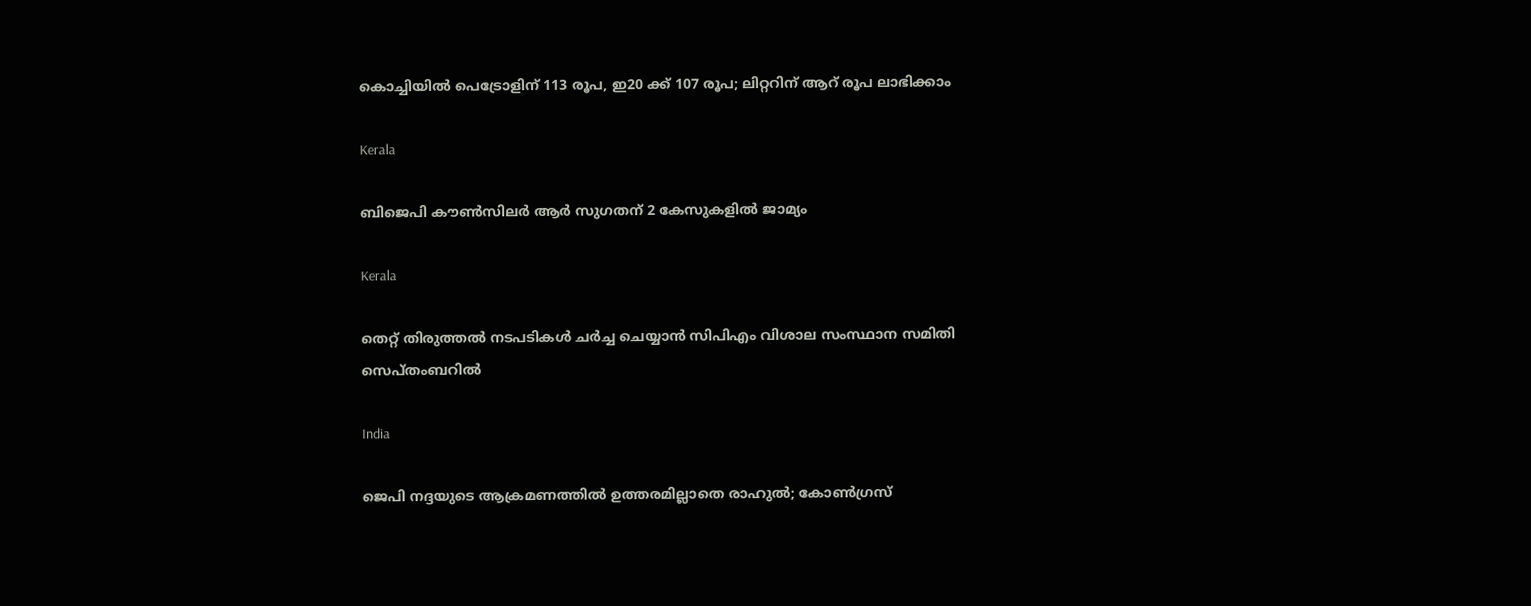കൊച്ചിയില്‍ പെട്രോളിന് 113 രൂപ, ഇ20 ക്ക് 107 രൂപ; ലിറ്ററിന് ആറ് രൂപ ലാഭിക്കാം

Kerala

ബിജെപി കൗണ്‍സിലര്‍ ആര്‍ സുഗതന് 2 കേസുകളില്‍ ജാമ്യം

Kerala

തെറ്റ് തിരുത്തല്‍ നടപടികള്‍ ചര്‍ച്ച ചെയ്യാന്‍ സിപിഎം വിശാല സംസ്ഥാന സമിതി സെപ്തംബറില്‍

India

ജെപി നദ്ദയുടെ ആക്രമണത്തില്‍ ഉത്തരമില്ലാതെ രാഹുല്‍; കോണ്‍ഗ്രസ്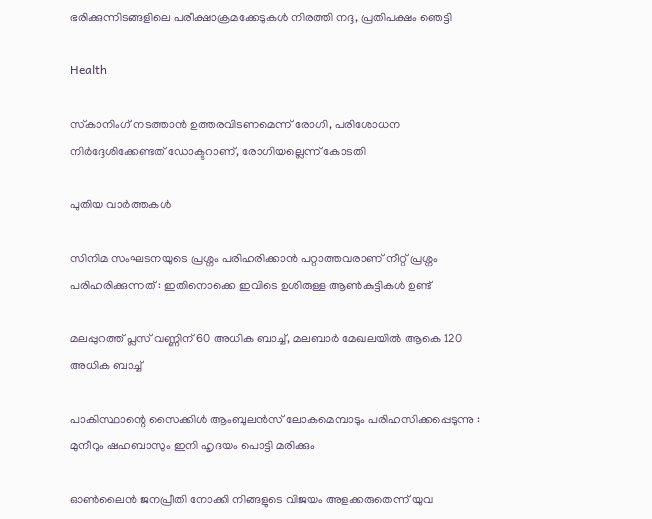ഭരിക്കുന്നിടങ്ങളിലെ പരീക്ഷാക്രമക്കേടുകള്‍ നിരത്തി നദ്ദ, പ്രതിപക്ഷം ഞെട്ടി

Health

സ്‌കാനിംഗ് നടത്താന്‍ ഉത്തരവിടണമെന്ന് രോഗി, പരിശോധന നിര്‍ദ്ദേശിക്കേണ്ടത് ഡോക്ടറാണ്, രോഗിയല്ലെന്ന് കോടതി

പുതിയ വാര്‍ത്തകള്‍

സിനിമ സംഘടനയുടെ പ്രശ്നം പരിഹരിക്കാൻ പറ്റാത്തവരാണ് നീറ്റ് പ്രശ്നം പരിഹരിക്കുന്നത് : ഇതിനൊക്കെ ഇവിടെ ഉശിരുള്ള ആൺകുട്ടികൾ ഉണ്ട്

മലപ്പുറത്ത് പ്ലസ് വണ്ണിന് 60 അധിക ബാച്ച്, മലബാര്‍ മേഖലയില്‍ ആകെ 120 അധിക ബാച്ച്

പാകിസ്ഥാന്റെ സൈക്കിൾ ആംബുലൻസ് ലോകമെമ്പാടും പരിഹസിക്കപ്പെടുന്നു : മുനീറും ഷഹബാസും ഇനി ഹൃദയം പൊട്ടി മരിക്കും

ഓണ്‍ലൈന്‍ ജനപ്രീതി നോക്കി നിങ്ങളുടെ വിജയം അളക്കരുതെന്ന് യുവ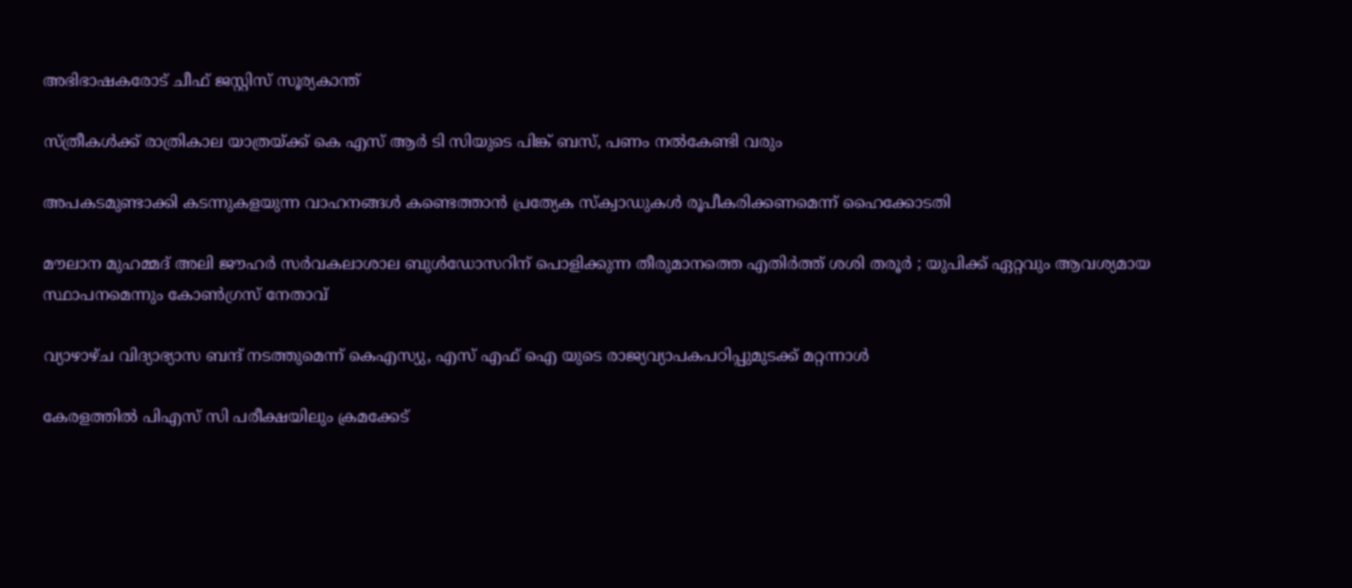അഭിഭാഷകരോട് ചീഫ് ജസ്റ്റിസ് സൂര്യകാന്ത്

സ്ത്രീകള്‍ക്ക് രാത്രികാല യാത്രയ്‌ക്ക് കെ എസ് ആര്‍ ടി സിയുടെ പിങ്ക് ബസ്, പണം നല്‍കേണ്ടി വരും

അപകടമുണ്ടാക്കി കടന്നുകളയുന്ന വാഹനങ്ങള്‍ കണ്ടെത്താന്‍ പ്രത്യേക സ്‌ക്വാഡുകള്‍ രൂപീകരിക്കണമെന്ന് ഹൈക്കോടതി

മൗലാന മുഹമ്മദ് അലി ജൗഹർ സർവകലാശാല ബുൾഡോസറിന് പൊളിക്കുന്ന തീരുമാനത്തെ എതിർത്ത് ശശി തരൂർ ; യുപിക്ക് ഏറ്റവും ആവശ്യമായ സ്ഥാപനമെന്നും കോൺഗ്രസ് നേതാവ്

വ്യാഴാഴ്ച വിദ്യാഭ്യാസ ബന്ദ് നടത്തുമെന്ന് കെഎസ്യു, എസ് എഫ് ഐ യുടെ രാജ്യവ്യാപകപഠിപ്പുമുടക്ക് മറ്റന്നാള്‍

കേരളത്തില്‍ പിഎസ് സി പരീക്ഷയിലും ക്രമക്കേട്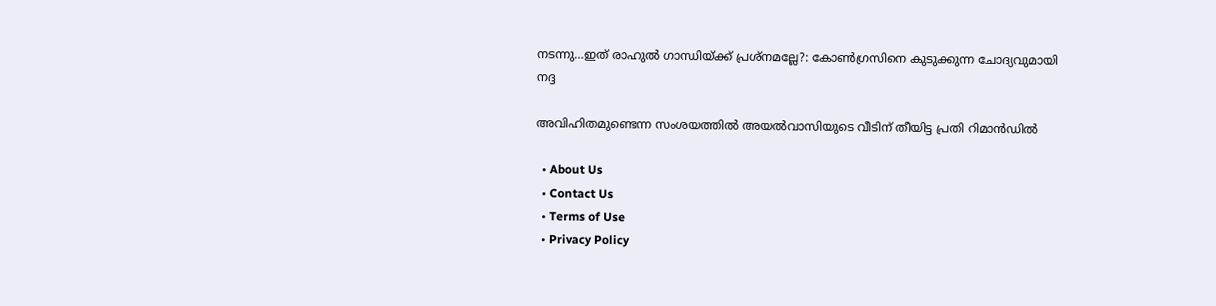നടന്നു…ഇത് രാഹുല്‍ ഗാന്ധിയ്‌ക്ക് പ്രശ്നമല്ലേ?: കോണ്‍ഗ്രസിനെ കുടുക്കുന്ന ചോദ്യവുമായി നദ്ദ

അവിഹിതമുണ്ടെന്ന സംശയത്തില്‍ അയല്‍വാസിയുടെ വീടിന് തീയിട്ട പ്രതി റിമാന്‍ഡില്‍

  • About Us
  • Contact Us
  • Terms of Use
  • Privacy Policy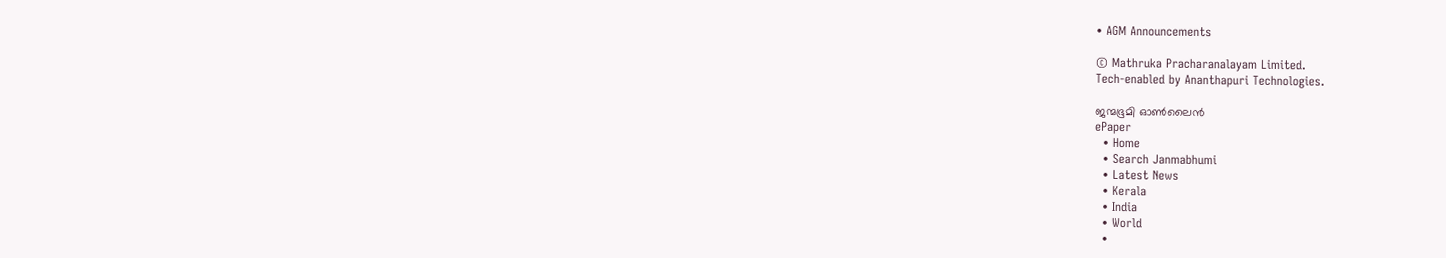• AGM Announcements

© Mathruka Pracharanalayam Limited.
Tech-enabled by Ananthapuri Technologies.

ജന്മഭൂമി ഓണ്‍ലൈന്‍
ePaper
  • Home
  • Search Janmabhumi
  • Latest News
  • Kerala
  • India
  • World
  •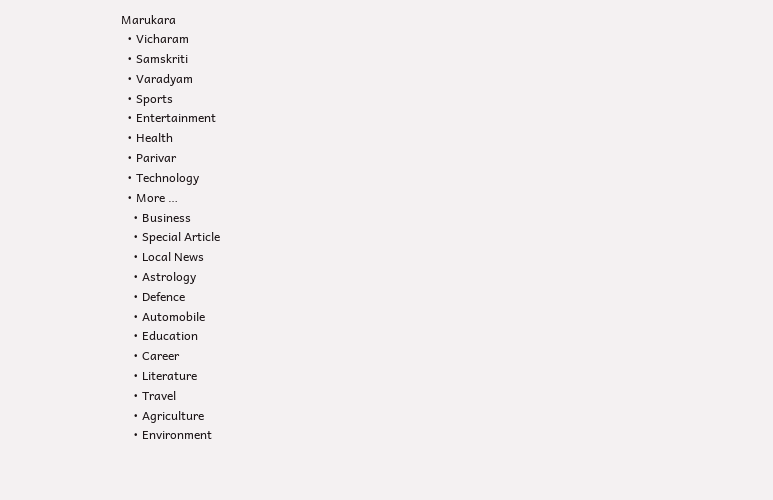Marukara
  • Vicharam
  • Samskriti
  • Varadyam
  • Sports
  • Entertainment
  • Health
  • Parivar
  • Technology
  • More …
    • Business
    • Special Article
    • Local News
    • Astrology
    • Defence
    • Automobile
    • Education
    • Career
    • Literature
    • Travel
    • Agriculture
    • Environment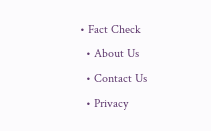• Fact Check
  • About Us
  • Contact Us
  • Privacy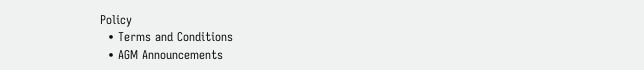Policy
  • Terms and Conditions
  • AGM Announcements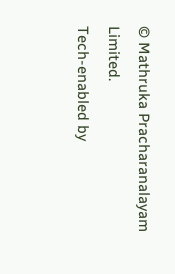© Mathruka Pracharanalayam Limited.
Tech-enabled by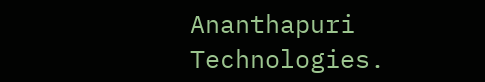Ananthapuri Technologies.